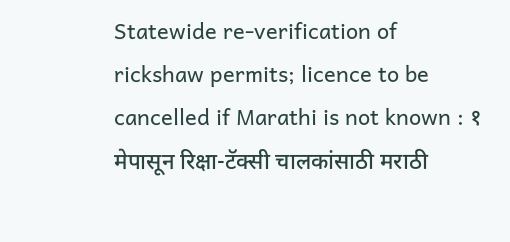Statewide re-verification of rickshaw permits; licence to be cancelled if Marathi is not known : १ मेपासून रिक्षा-टॅक्सी चालकांसाठी मराठी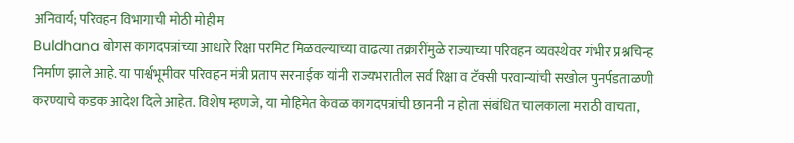अनिवार्य; परिवहन विभागाची मोठी मोहीम
Buldhana बोगस कागदपत्रांच्या आधारे रिक्षा परमिट मिळवल्याच्या वाढत्या तक्रारींमुळे राज्याच्या परिवहन व्यवस्थेवर गंभीर प्रश्नचिन्ह निर्माण झाले आहे. या पार्श्वभूमीवर परिवहन मंत्री प्रताप सरनाईक यांनी राज्यभरातील सर्व रिक्षा व टॅक्सी परवान्यांची सखोल पुनर्पडताळणी करण्याचे कडक आदेश दिले आहेत. विशेष म्हणजे, या मोहिमेत केवळ कागदपत्रांची छाननी न होता संबंधित चालकाला मराठी वाचता,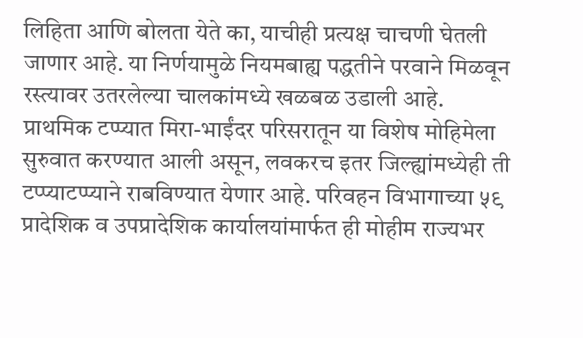लिहिता आणि बोलता येते का, याचीही प्रत्यक्ष चाचणी घेतली जाणार आहे. या निर्णयामुळे नियमबाह्य पद्धतीने परवाने मिळवून रस्त्यावर उतरलेल्या चालकांमध्ये खळबळ उडाली आहे.
प्राथमिक टप्प्यात मिरा-भाईंदर परिसरातून या विशेष मोहिमेला सुरुवात करण्यात आली असून, लवकरच इतर जिल्ह्यांमध्येही ती टप्प्याटप्प्याने राबविण्यात येणार आहे. परिवहन विभागाच्या ५९ प्रादेशिक व उपप्रादेशिक कार्यालयांमार्फत ही मोहीम राज्यभर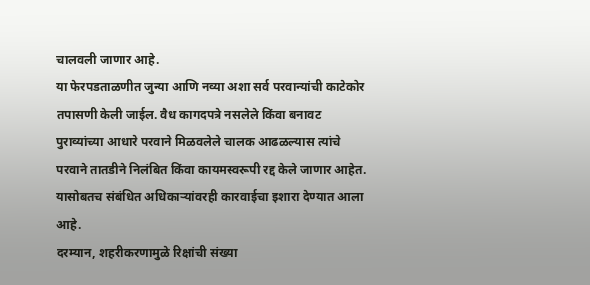चालवली जाणार आहे.
या फेरपडताळणीत जुन्या आणि नव्या अशा सर्व परवान्यांची काटेकोर तपासणी केली जाईल. वैध कागदपत्रे नसलेले किंवा बनावट पुराव्यांच्या आधारे परवाने मिळवलेले चालक आढळल्यास त्यांचे परवाने तातडीने निलंबित किंवा कायमस्वरूपी रद्द केले जाणार आहेत. यासोबतच संबंधित अधिकाऱ्यांवरही कारवाईचा इशारा देण्यात आला आहे.
दरम्यान, शहरीकरणामुळे रिक्षांची संख्या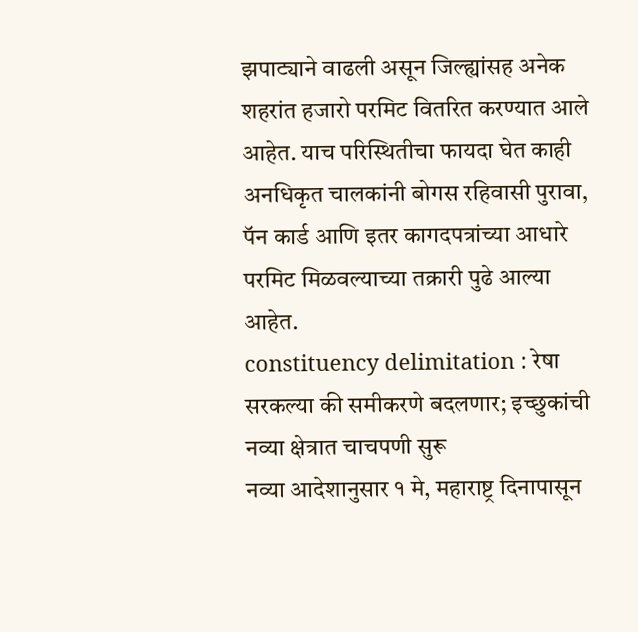झपाट्याने वाढली असून जिल्ह्यांसह अनेक शहरांत हजारो परमिट वितरित करण्यात आले आहेत. याच परिस्थितीचा फायदा घेत काही अनधिकृत चालकांनी बोगस रहिवासी पुरावा, पॅन कार्ड आणि इतर कागदपत्रांच्या आधारे परमिट मिळवल्याच्या तक्रारी पुढे आल्या आहेत.
constituency delimitation : रेषा सरकल्या की समीकरणे बदलणार; इच्छुकांची नव्या क्षेत्रात चाचपणी सुरू
नव्या आदेशानुसार १ मे, महाराष्ट्र दिनापासून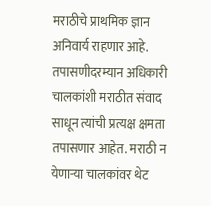मराठीचे प्राथमिक ज्ञान अनिवार्य राहणार आहे. तपासणीदरम्यान अधिकारी चालकांशी मराठीत संवाद साधून त्यांची प्रत्यक्ष क्षमता तपासणार आहेत. मराठी न येणाऱ्या चालकांवर थेट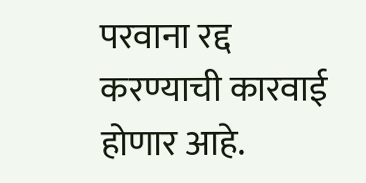परवाना रद्द करण्याची कारवाई होणार आहे.